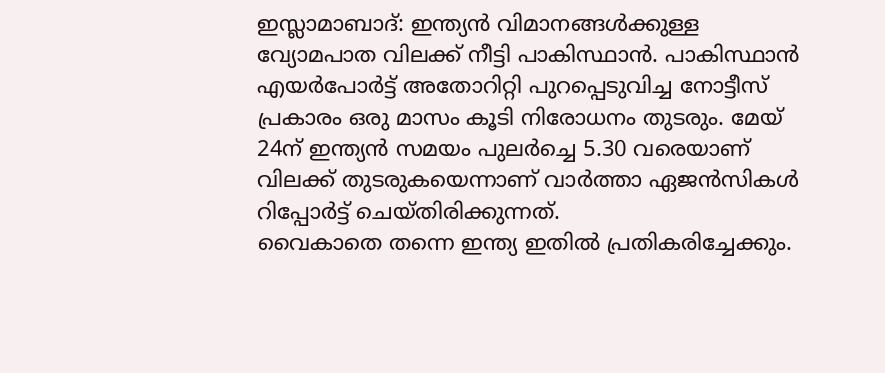ഇസ്ലാമാബാദ്: ഇന്ത്യൻ വിമാനങ്ങൾക്കുള്ള വ്യോമപാത വിലക്ക് നീട്ടി പാകിസ്ഥാൻ. പാകിസ്ഥാൻ എയർപോർട്ട് അതോറിറ്റി പുറപ്പെടുവിച്ച നോട്ടീസ് പ്രകാരം ഒരു മാസം കൂടി നിരോധനം തുടരും. മേയ് 24ന് ഇന്ത്യൻ സമയം പുലർച്ചെ 5.30 വരെയാണ് വിലക്ക് തുടരുകയെന്നാണ് വാർത്താ ഏജൻസികൾ റിപ്പോർട്ട് ചെയ്തിരിക്കുന്നത്.
വൈകാതെ തന്നെ ഇന്ത്യ ഇതിൽ പ്രതികരിച്ചേക്കും.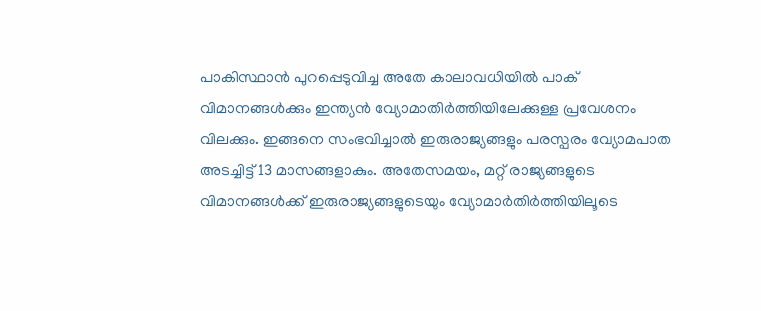പാകിസ്ഥാൻ പുറപ്പെടുവിച്ച അതേ കാലാവധിയിൽ പാക് വിമാനങ്ങൾക്കും ഇന്ത്യൻ വ്യോമാതിർത്തിയിലേക്കുള്ള പ്രവേശനം വിലക്കും. ഇങ്ങനെ സംഭവിച്ചാൽ ഇരുരാജ്യങ്ങളും പരസ്പരം വ്യോമപാത അടച്ചിട്ട് 13 മാസങ്ങളാകും. അതേസമയം, മറ്റ് രാജ്യങ്ങളുടെ വിമാനങ്ങൾക്ക് ഇരുരാജ്യങ്ങളുടെയും വ്യോമാർതിർത്തിയിലൂടെ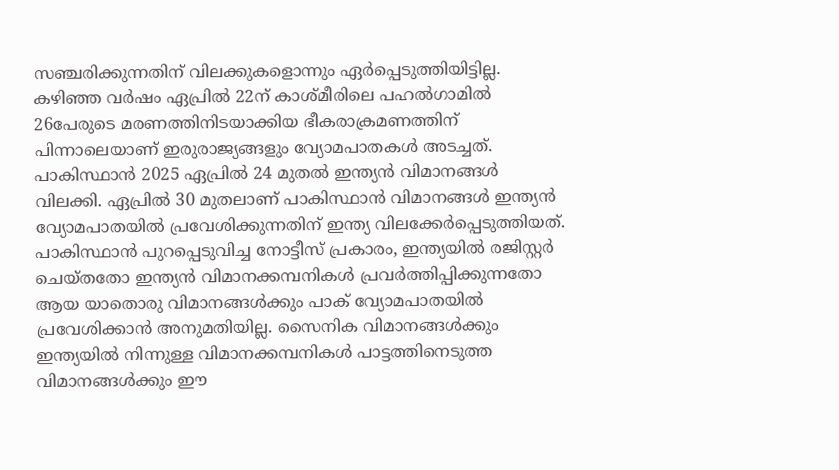സഞ്ചരിക്കുന്നതിന് വിലക്കുകളൊന്നും ഏർപ്പെടുത്തിയിട്ടില്ല.
കഴിഞ്ഞ വർഷം ഏപ്രിൽ 22ന് കാശ്മീരിലെ പഹൽഗാമിൽ 26പേരുടെ മരണത്തിനിടയാക്കിയ ഭീകരാക്രമണത്തിന് പിന്നാലെയാണ് ഇരുരാജ്യങ്ങളും വ്യോമപാതകൾ അടച്ചത്. പാകിസ്ഥാൻ 2025 ഏപ്രിൽ 24 മുതൽ ഇന്ത്യൻ വിമാനങ്ങൾ വിലക്കി. ഏപ്രിൽ 30 മുതലാണ് പാകിസ്ഥാൻ വിമാനങ്ങൾ ഇന്ത്യൻ വ്യോമപാതയിൽ പ്രവേശിക്കുന്നതിന് ഇന്ത്യ വിലക്കേർപ്പെടുത്തിയത്.
പാകിസ്ഥാൻ പുറപ്പെടുവിച്ച നോട്ടീസ് പ്രകാരം, ഇന്ത്യയിൽ രജിസ്റ്റർ ചെയ്തതോ ഇന്ത്യൻ വിമാനക്കമ്പനികൾ പ്രവർത്തിപ്പിക്കുന്നതോ ആയ യാതൊരു വിമാനങ്ങൾക്കും പാക് വ്യോമപാതയിൽ പ്രവേശിക്കാൻ അനുമതിയില്ല. സൈനിക വിമാനങ്ങൾക്കും ഇന്ത്യയിൽ നിന്നുള്ള വിമാനക്കമ്പനികൾ പാട്ടത്തിനെടുത്ത വിമാനങ്ങൾക്കും ഈ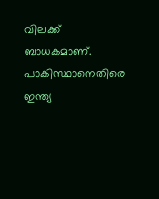വിലക്ക് ബാധകമാണ്. പാകിസ്ഥാനെതിരെ ഇന്ത്യ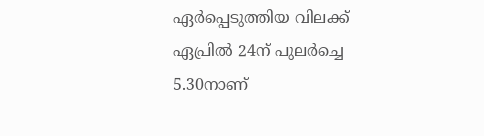ഏർപ്പെടുത്തിയ വിലക്ക് ഏപ്രിൽ 24ന് പുലർച്ചെ 5.30നാണ്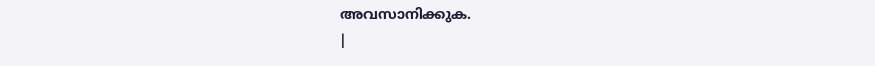അവസാനിക്കുക.
|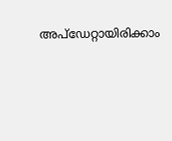അപ്ഡേറ്റായിരിക്കാം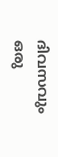ദിവസവും
ഒരു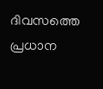ദിവസത്തെ പ്രധാന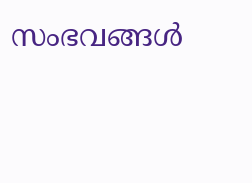സംഭവങ്ങൾ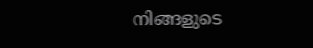നിങ്ങളുടെ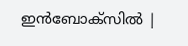ഇൻബോക്സിൽ |